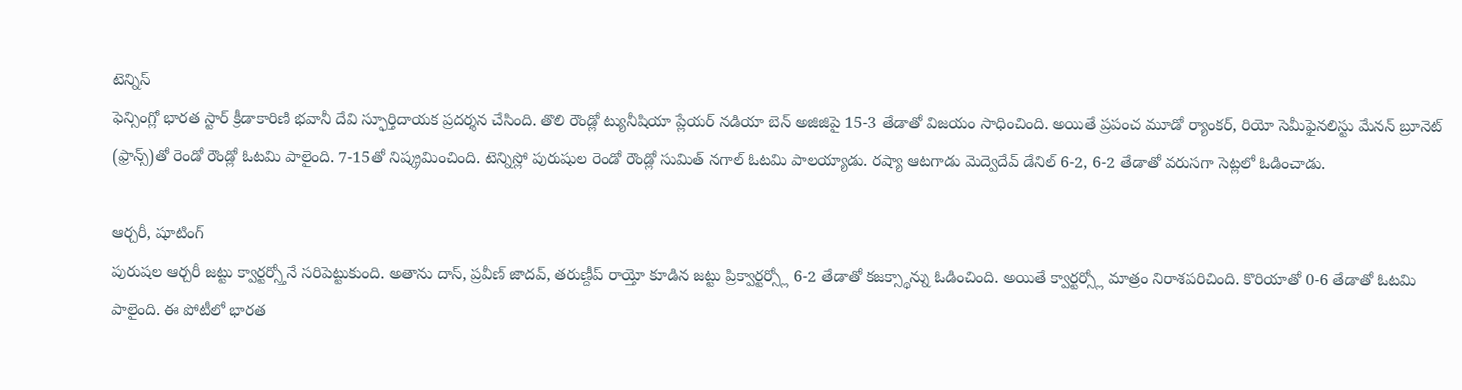టెన్నిస్
ఫెన్సింగ్లో భారత స్టార్ క్రీడాకారిణి భవానీ దేవి స్ఫూర్తిదాయక ప్రదర్శన చేసింది. తొలి రౌండ్లో ట్యునీషియా ప్లేయర్ నడియా బెన్ అజిజిపై 15-3 తేడాతో విజయం సాధించింది. అయితే ప్రపంచ మూడో ర్యాంకర్, రియో సెమీఫైనలిస్టు మేనన్ బ్రూనెట్ (ఫ్రాన్స్)తో రెండో రౌండ్లో ఓటమి పాలైంది. 7-15తో నిష్క్రమించింది. టెన్నిస్లో పురుషుల రెండో రౌండ్లో సుమిత్ నగాల్ ఓటమి పాలయ్యాడు. రష్యా ఆటగాడు మెద్వెదేవ్ డేనిల్ 6-2, 6-2 తేడాతో వరుసగా సెట్లలో ఓడించాడు.

ఆర్చరీ, షూటింగ్
పురుషల ఆర్చరీ జట్టు క్వార్టర్స్తోనే సరిపెట్టుకుంది. అతాను దాస్, ప్రవీణ్ జాదవ్, తరుణ్దీప్ రాయ్తో కూడిన జట్టు ప్రిక్వార్టర్స్లో 6-2 తేడాతో కజక్స్థాన్ను ఓడించింది. అయితే క్వార్టర్స్లో మాత్రం నిరాశపరిచింది. కొరియాతో 0-6 తేడాతో ఓటమి పాలైంది. ఈ పోటీలో భారత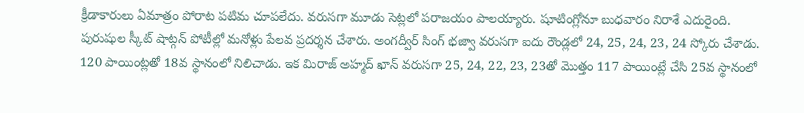క్రీడాకారులు ఏమాత్రం పోరాట పటిమ చూపలేదు. వరుసగా మూడు సెట్లలో పరాజయం పాలయ్యారు. షూటింగ్లోనూ బుధవారం నిరాశే ఎదురైంది. పురుషుల స్కీట్ షాట్గన్ పోటీల్లో మనోళ్లు పేలవ ప్రదర్శన చేశారు. అంగద్వీర్ సింగ్ భజ్వా వరుసగా ఐదు రౌండ్లలో 24, 25, 24, 23, 24 స్కోరు చేశాడు. 120 పాయింట్లతో 18వ స్థానంలో నిలిచాడు. ఇక మిరాజ్ అహ్మద్ ఖాన్ వరుసగా 25, 24, 22, 23, 23తో మొత్తం 117 పాయింట్లే చేసి 25వ స్థానంలో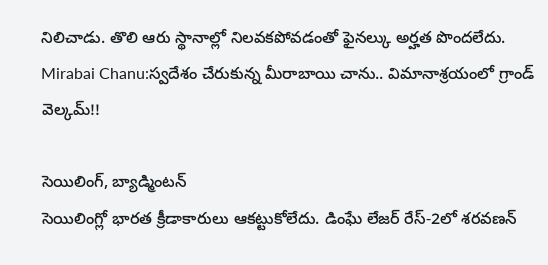నిలిచాడు. తొలి ఆరు స్థానాల్లో నిలవకపోవడంతో ఫైనల్కు అర్హత పొందలేదు.
Mirabai Chanu:స్వదేశం చేరుకున్న మీరాబాయి చాను.. విమానాశ్రయంలో గ్రాండ్ వెల్కమ్!!

సెయిలింగ్, బ్యాడ్మింటన్
సెయిలింగ్లో భారత క్రీడాకారులు ఆకట్టుకోలేదు. డింఘే లేజర్ రేస్-2లో శరవణన్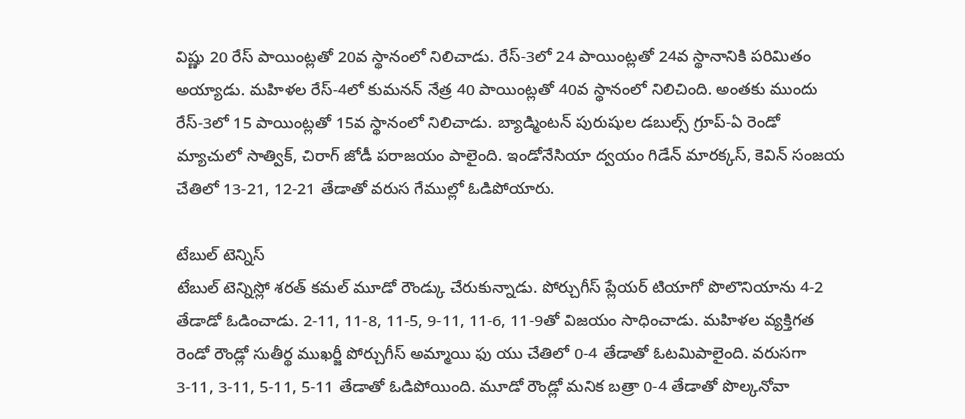విష్ణు 20 రేస్ పాయింట్లతో 20వ స్థానంలో నిలిచాడు. రేస్-3లో 24 పాయింట్లతో 24వ స్థానానికి పరిమితం అయ్యాడు. మహిళల రేస్-4లో కుమనన్ నేత్ర 40 పాయింట్లతో 40వ స్థానంలో నిలిచింది. అంతకు ముందు రేస్-3లో 15 పాయింట్లతో 15వ స్థానంలో నిలిచాడు. బ్యాడ్మింటన్ పురుషుల డబుల్స్ గ్రూప్-ఏ రెండో మ్యాచులో సాత్విక్, చిరాగ్ జోడీ పరాజయం పాలైంది. ఇండోనేసియా ద్వయం గిడేన్ మారక్కస్, కెవిన్ సంజయ చేతిలో 13-21, 12-21 తేడాతో వరుస గేముల్లో ఓడిపోయారు.

టేబుల్ టెన్నిస్
టేబుల్ టెన్నిస్లో శరత్ కమల్ మూడో రౌండ్కు చేరుకున్నాడు. పోర్చుగీస్ ప్లేయర్ టియాగో పొలొనియాను 4-2 తేడాడో ఓడించాడు. 2-11, 11-8, 11-5, 9-11, 11-6, 11-9తో విజయం సాధించాడు. మహిళల వ్యక్తిగత రెండో రౌండ్లో సుతీర్థ ముఖర్జీ పోర్చుగీస్ అమ్మాయి ఫు యు చేతిలో 0-4 తేడాతో ఓటమిపాలైంది. వరుసగా 3-11, 3-11, 5-11, 5-11 తేడాతో ఓడిపోయింది. మూడో రౌండ్లో మనిక బత్రా 0-4 తేడాతో పొల్కనోవా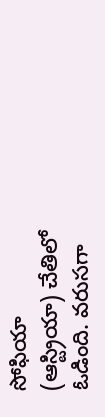సోఫియా (ఆస్ట్రియా) చేతిలో ఓడింది. వరుసగా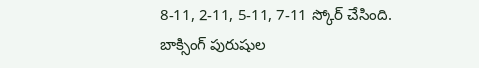8-11, 2-11, 5-11, 7-11 స్కోర్ చేసింది. బాక్సింగ్ పురుషుల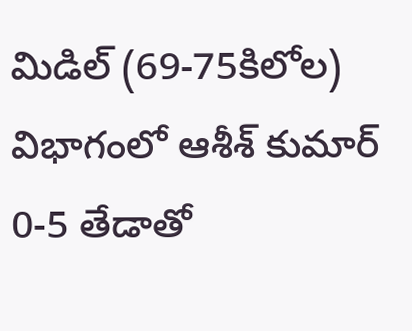మిడిల్ (69-75కిలోల) విభాగంలో ఆశీశ్ కుమార్ 0-5 తేడాతో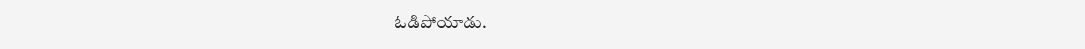ఓడిపోయాడు.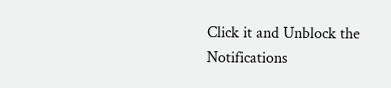Click it and Unblock the Notifications